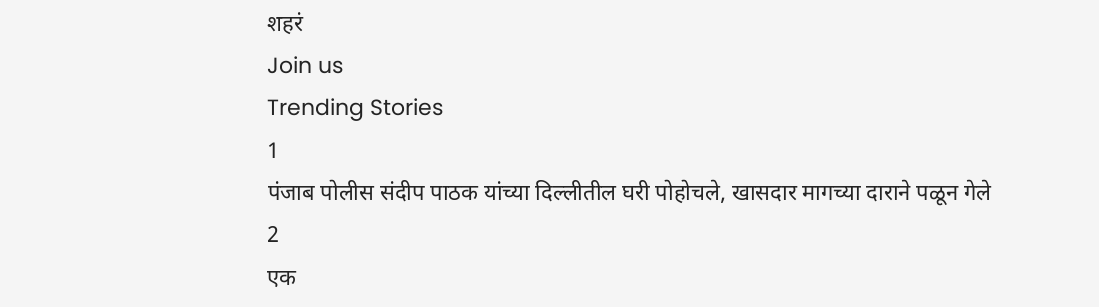शहरं
Join us
Trending Stories
1
पंजाब पोलीस संदीप पाठक यांच्या दिल्लीतील घरी पोहोचले, खासदार मागच्या दाराने पळून गेले
2
एक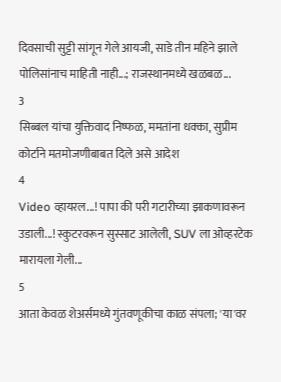दिवसाची सुट्टी सांगून गेले आयजी, साडे तीन महिने झाले पोलिसांनाच माहिती नाही...; राजस्थानमध्ये खळबळ...
3
सिब्बल यांचा युक्तिवाद निष्फळ, ममतांना धक्का, सुप्रीम कोर्टाने मतमोजणीबाबत दिले असे आदेश
4
Video व्हायरल...! पापा की परी गटारीच्या झाकणावरून उडाली...! स्कुटरवरून सुस्साट आलेली, SUV ला ओव्हरटेक मारायला गेली...
5
आता केवळ शेअर्समध्ये गुंतवणूकीचा काळ संपला; 'या'वर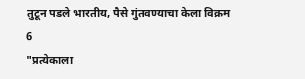तुटून पडले भारतीय, पैसे गुंतवण्याचा केला विक्रम
6
"प्रत्येकाला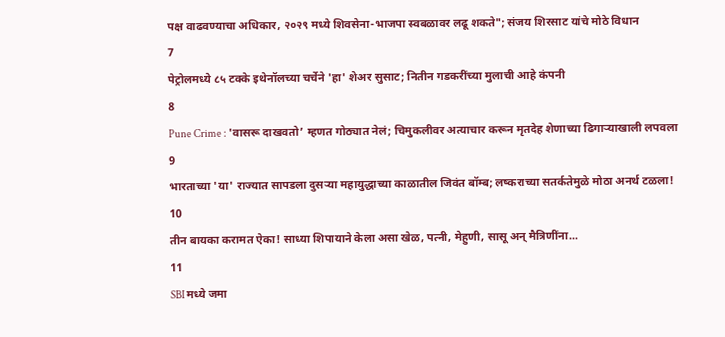पक्ष वाढवण्याचा अधिकार, २०२९ मध्ये शिवसेना-भाजपा स्वबळावर लढू शकते"; संजय शिरसाट यांचे मोठे विधान
7
पेट्रोलमध्ये ८५ टक्के इथेनॉलच्या चर्चेने 'हा' शेअर सुसाट; नितीन गडकरींच्या मुलाची आहे कंपनी
8
Pune Crime : 'वासरू दाखवतो’ म्हणत गोठ्यात नेलं; चिमुकलीवर अत्याचार करून मृतदेह शेणाच्या ढिगाऱ्याखाली लपवला
9
भारताच्या 'या' राज्यात सापडला दुसऱ्या महायुद्धाच्या काळातील जिवंत बॉम्ब; लष्कराच्या सतर्कतेमुळे मोठा अनर्थ टळला!
10
तीन बायका करामत ऐका! साध्या शिपायाने केला असा खेळ, पत्नी, मेहुणी, सासू अन् मैत्रिणींना...
11
SBI मध्ये जमा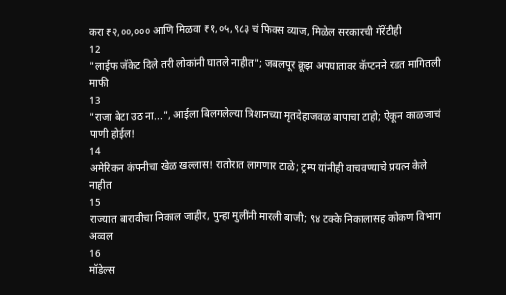करा ₹२,००,००० आणि मिळवा ₹१,०५,९८३ चं फिक्स व्याज, मिळेल सरकारची गॅरेंटीही
12
"लाईफ जॅकेट दिले तरी लोकांनी घातले नाहीत"; जबलपूर क्रूझ अपघातावर कॅप्टनने रडत मागितली माफी
13
"राजा बेटा उठ ना...", आईला बिलगलेल्या त्रिशानच्या मृतदेहाजवळ बापाचा टाहो; ऐकून काळजाचं पाणी होईल!
14
अमेरिकन कंपनीचा खेळ खल्लास! रातोरात लागणार टाळे; ट्रम्प यांनीही वाचवण्याचे प्रयत्न केले नाहीत
15
राज्यात बारावीचा निकाल जाहीर, पुन्हा मुलींनी मारली बाजी; ९४ टक्के निकालासह कोकण विभाग अव्वल
16
मॉडेल्स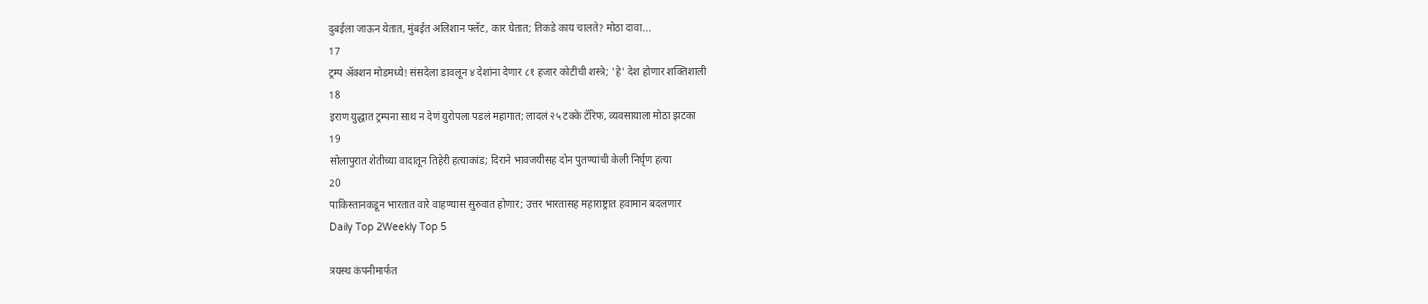दुबईला जाऊन येतात, मुंबईत अलिशान फ्लॅट, कार घेतात; तिकडे काय चालते? मोठा दावा...
17
ट्रम्प अ‍ॅक्शन मोडमध्ये! संसदेला डावलून ४ देशांना देणार ८१ हजार कोटींची शस्त्रे; 'हे' देश होणार शक्तिशाली
18
इराण युद्धात ट्रम्पना साथ न देणं युरोपला पडलं महागात; लादलं २५ टक्के टॅरिफ, व्यवसायाला मोठा झटका
19
सोलापुरात शेतीच्या वादातून तिहेरी हत्याकांड; दिराने भावजयीसह दोन पुतण्यांची केली निर्घृण हत्या
20
पाकिस्तानकडून भारतात वारे वाहण्यास सुरुवात होणार; उत्तर भारतासह महाराष्ट्रात हवामान बदलणार
Daily Top 2Weekly Top 5

त्रयस्थ कंपनीमार्फत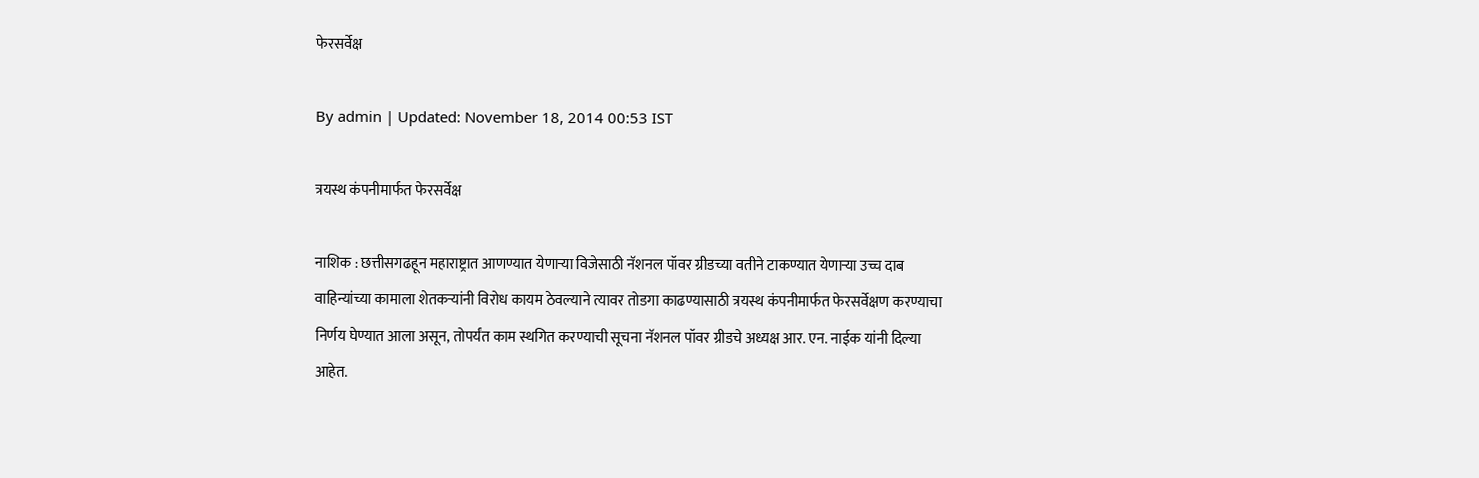फेरसर्वेक्ष

By admin | Updated: November 18, 2014 00:53 IST

त्रयस्थ कंपनीमार्फत फेरसर्वेक्ष

नाशिक : छत्तीसगढहून महाराष्ट्रात आणण्यात येणाऱ्या विजेसाठी नॅशनल पॉवर ग्रीडच्या वतीने टाकण्यात येणाऱ्या उच्च दाब वाहिन्यांच्या कामाला शेतकऱ्यांनी विरोध कायम ठेवल्याने त्यावर तोडगा काढण्यासाठी त्रयस्थ कंपनीमार्फत फेरसर्वेक्षण करण्याचा निर्णय घेण्यात आला असून, तोपर्यंत काम स्थगित करण्याची सूचना नॅशनल पॉवर ग्रीडचे अध्यक्ष आर. एन. नाईक यांनी दिल्या आहेत.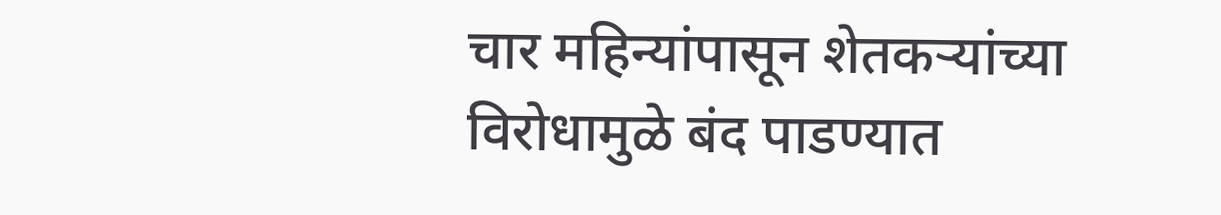चार महिन्यांपासून शेतकऱ्यांच्या विरोधामुळे बंद पाडण्यात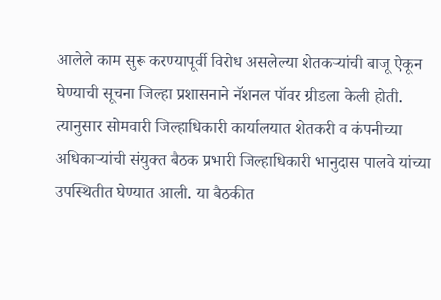आलेले काम सुरू करण्यापूर्वी विरोध असलेल्या शेतकऱ्यांची बाजू ऐकून घेण्याची सूचना जिल्हा प्रशासनाने नॅशनल पॉवर ग्रीडला केली होती. त्यानुसार सोमवारी जिल्हाधिकारी कार्यालयात शेतकरी व कंपनीच्या अधिकाऱ्यांची संयुक्त बैठक प्रभारी जिल्हाधिकारी भानुदास पालवे यांच्या उपस्थितीत घेण्यात आली. या बैठकीत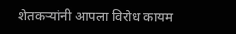शेतकऱ्यांनी आपला विरोध कायम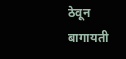ठेवून बागायती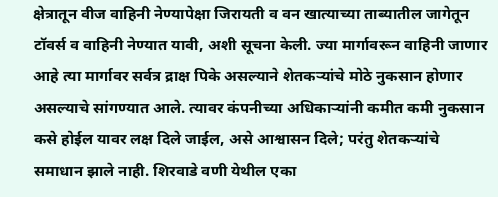क्षेत्रातून वीज वाहिनी नेण्यापेक्षा जिरायती व वन खात्याच्या ताब्यातील जागेतून टॉवर्स व वाहिनी नेण्यात यावी, अशी सूचना केली. ज्या मार्गावरून वाहिनी जाणार आहे त्या मार्गावर सर्वत्र द्राक्ष पिके असल्याने शेतकऱ्यांचे मोठे नुकसान होणार असल्याचे सांगण्यात आले. त्यावर कंपनीच्या अधिकाऱ्यांनी कमीत कमी नुकसान कसे होईल यावर लक्ष दिले जाईल, असे आश्वासन दिले; परंतु शेतकऱ्यांचे समाधान झाले नाही. शिरवाडे वणी येथील एका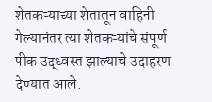शेतकऱ्याच्या शेतातून वाहिनी गेल्यानंतर त्या शेतकऱ्यांचे संपूर्ण पीक उद्ध्वस्त झाल्याचे उदाहरण देण्यात आले.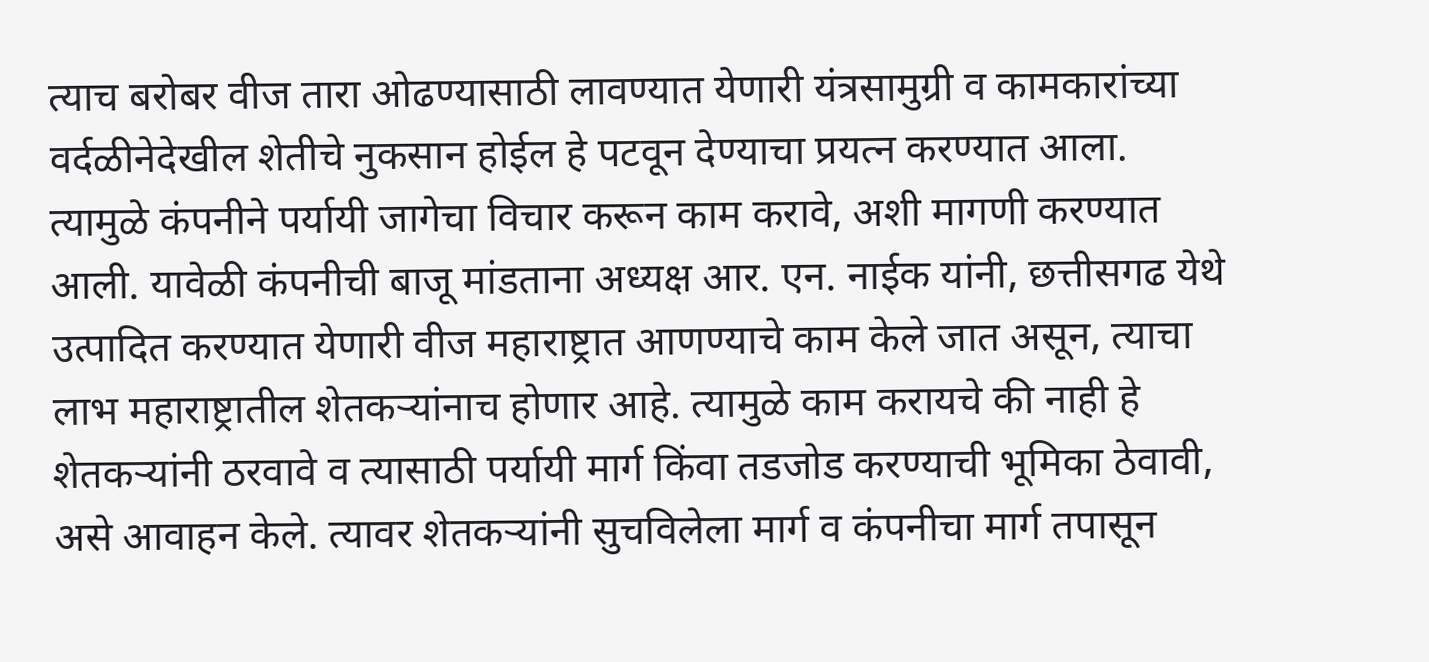त्याच बरोबर वीज तारा ओढण्यासाठी लावण्यात येणारी यंत्रसामुग्री व कामकारांच्या वर्दळीनेदेखील शेतीचे नुकसान होईल हे पटवून देण्याचा प्रयत्न करण्यात आला. त्यामुळे कंपनीने पर्यायी जागेचा विचार करून काम करावे, अशी मागणी करण्यात आली. यावेळी कंपनीची बाजू मांडताना अध्यक्ष आर. एन. नाईक यांनी, छत्तीसगढ येथे उत्पादित करण्यात येणारी वीज महाराष्ट्रात आणण्याचे काम केले जात असून, त्याचा लाभ महाराष्ट्रातील शेतकऱ्यांनाच होणार आहे. त्यामुळे काम करायचे की नाही हे शेतकऱ्यांनी ठरवावे व त्यासाठी पर्यायी मार्ग किंवा तडजोड करण्याची भूमिका ठेवावी, असे आवाहन केले. त्यावर शेतकऱ्यांनी सुचविलेला मार्ग व कंपनीचा मार्ग तपासून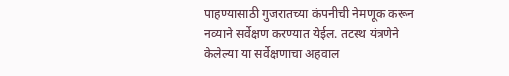पाहण्यासाठी गुजरातच्या कंपनीची नेमणूक करून नव्याने सर्वेक्षण करण्यात येईल. तटस्थ यंत्रणेने केलेल्या या सर्वेक्षणाचा अहवाल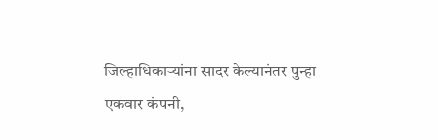जिल्हाधिकाऱ्यांना सादर केल्यानंतर पुन्हा एकवार कंपनी,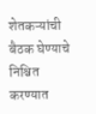शेतकऱ्यांची बैठक घेण्याचे निश्चित करण्यात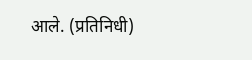आले. (प्रतिनिधी)